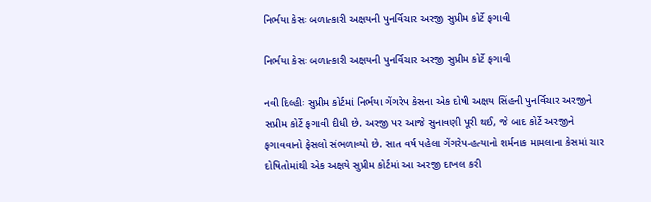નિર્ભયા કેસઃ બળાત્કારી અક્ષયની પુનર્વિચાર અરજી સુપ્રીમ કોર્ટે ફગાવી

નિર્ભયા કેસઃ બળાત્કારી અક્ષયની પુનર્વિચાર અરજી સુપ્રીમ કોર્ટે ફગાવી

નવી દિલ્હીઃ સુપ્રીમ કોર્ટમાં નિર્ભયા ગેંગરેપ કેસના એક દોષી અક્ષય સિંહની પુનર્વિચાર અરજીને સપ્રીમ કોર્ટે ફગાવી દીધી છે. અરજી પર આજે સુનાવણી પૂરી થઈ, જે બાદ કોર્ટે અરજીને ફગાવવાનો ફેસલો સંભળાવ્યો છે. સાત વર્ષ પહેલા ગેંગરેપ-હત્યાનો શર્મનાક મામલાના કેસમાં ચાર દોષિતોમાંથી એક અક્ષયે સુપ્રીમ કોર્ટમાં આ અરજી દાખલ કરી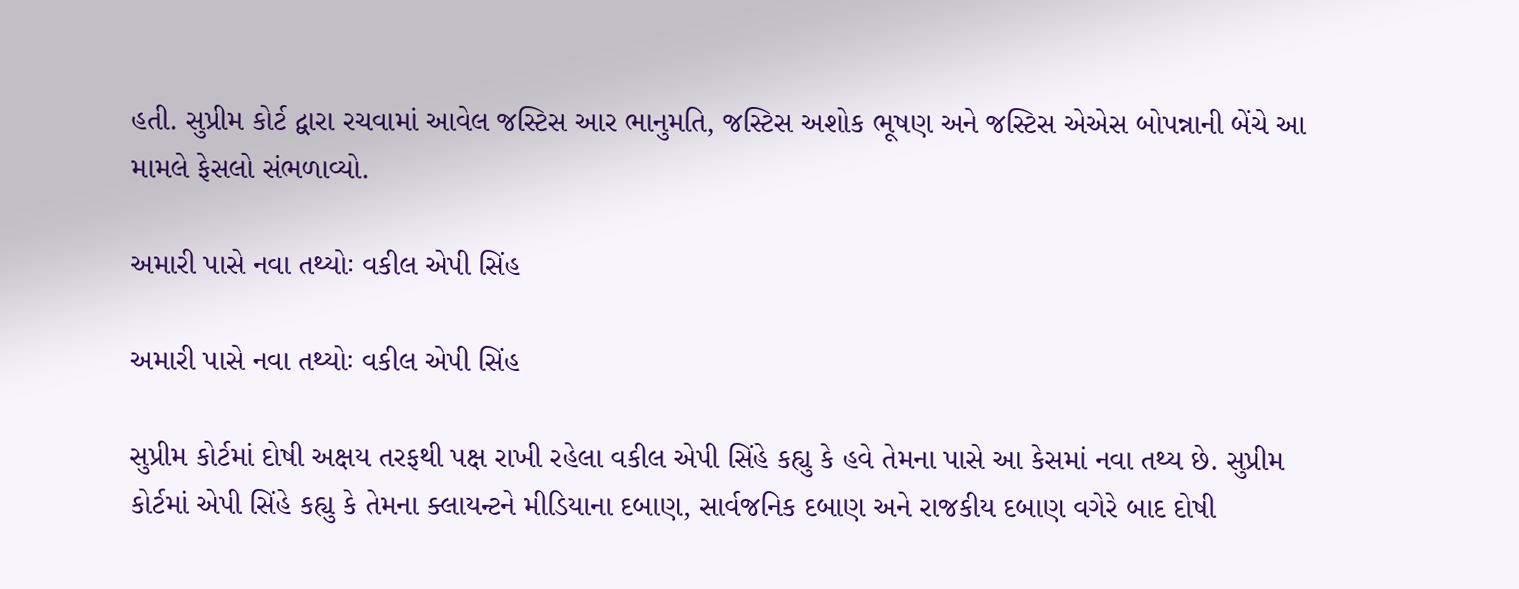હતી. સુપ્રીમ કોર્ટ દ્વારા રચવામાં આવેલ જસ્ટિસ આર ભાનુમતિ, જસ્ટિસ અશોક ભૂષણ અને જસ્ટિસ એએસ બોપન્નાની બેંચે આ મામલે ફેસલો સંભળાવ્યો.

અમારી પાસે નવા તથ્યોઃ વકીલ એપી સિંહ

અમારી પાસે નવા તથ્યોઃ વકીલ એપી સિંહ

સુપ્રીમ કોર્ટમાં દોષી અક્ષય તરફથી પક્ષ રાખી રહેલા વકીલ એપી સિંહે કહ્યુ કે હવે તેમના પાસે આ કેસમાં નવા તથ્ય છે. સુપ્રીમ કોર્ટમાં એપી સિંહે કહ્યુ કે તેમના ક્લાયન્ટને મીડિયાના દબાણ, સાર્વજનિક દબાણ અને રાજકીય દબાણ વગેરે બાદ દોષી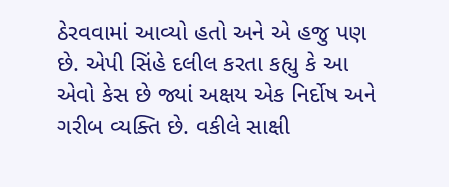ઠેરવવામાં આવ્યો હતો અને એ હજુ પણ છે. એપી સિંહે દલીલ કરતા કહ્યુ કે આ એવો કેસ છે જ્યાં અક્ષય એક નિર્દોષ અને ગરીબ વ્યક્તિ છે. વકીલે સાક્ષી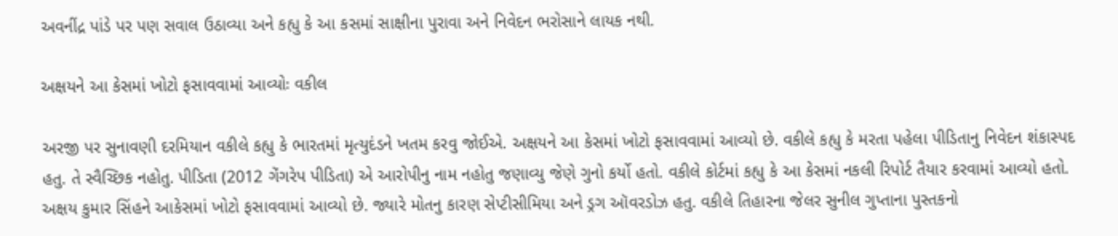અવનીંદ્ર પાંડે પર પણ સવાલ ઉઠાવ્યા અને કહ્યુ કે આ કસમાં સાક્ષીના પુરાવા અને નિવેદન ભરોસાને લાયક નથી.

અક્ષયને આ કેસમાં ખોટો ફસાવવામાં આવ્યોઃ વકીલ

અરજી પર સુનાવણી દરમિયાન વકીલે કહ્યુ કે ભારતમાં મૃત્યુદંડને ખતમ કરવુ જોઈએ. અક્ષયને આ કેસમાં ખોટો ફસાવવામાં આવ્યો છે. વકીલે કહ્યુ કે મરતા પહેલા પીડિતાનુ નિવેદન શંકાસ્પદ હતુ. તે સ્વૈચ્છિક નહોતુ. પીડિતા (2012 ગેંગરેપ પીડિતા) એ આરોપીનુ નામ નહોતુ જણાવ્યુ જેણે ગુનો કર્યો હતો. વકીલે કોર્ટમાં કહ્યુ કે આ કેસમાં નકલી રિપોર્ટ તૈયાર કરવામાં આવ્યો હતો. અક્ષય કુમાર સિંહને આકેસમાં ખોટો ફસાવવામાં આવ્યો છે. જ્યારે મોતનુ કારણ સેપ્ટીસીમિયા અને ડ્રગ ઑવરડોઝ હતુ. વકીલે તિહારના જેલર સુનીલ ગુપ્તાના પુસ્તકનો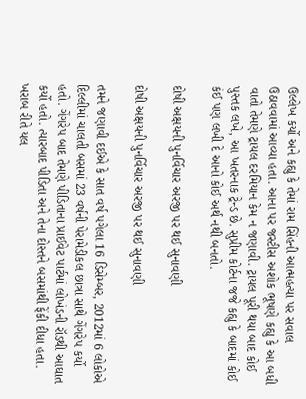ઉલ્લેખ કર્યો અને કહ્યુ કે તેમાં રામ સિંહની આત્મહત્યા પર સવાલ ઉઠાવવામાં આવ્યા હતા. આના પર જસ્ટીસ અશોક ભૂષણે કહ્યુ કે આ બધી વાતો તેમણે ટ્રાયલ દરમિયાન કેમ ન જણાવી. ટ્રાયલ પૂરી થયા બાદ કોઈ પુસ્તક લખે, આ ખતરનાક ટ્રેન્ડ છે. સુપ્રીમ કોર્ટના જજે કહ્યુ કે બાદમાં કોઈ કંઈ પણ લખી દે આનો કોઈ અર્થ નથી બનતો.

દોષી અક્ષયની પુનર્વિચાર અરજી પર થઈ સુનાવણી

દોષી અક્ષયની પુનર્વિચાર અરજી પર થઈ સુનાવણી

તમને જણાવી દઈએ કે સાત વર્ષ પગેલા 16 ડિસેમ્બર, 2012માં 6 લોકોએ દિલ્લીમાં ચાલતી બસમાં 23 વર્ષની પેરામેડીકલ છાત્રા સાથે ગેંગરેપ કર્યો હતો. ગેંગરેપ બાદ તેમણે પીડિતાના પ્રાઈવેટ પાર્ટમાં લોખંડની રૉડથી આઘાત કર્યો હતો. ત્યારબાદ પીડિતા અને તેના દોસ્તને બસમાંથી ફેંકી દીધા હતા. ખરાબ રીતે યલ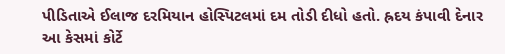પીડિતાએ ઈલાજ દરમિયાન હોસ્પિટલમાં દમ તોડી દીધો હતો. હ્રદય કંપાવી દેનાર આ કેસમાં કોર્ટે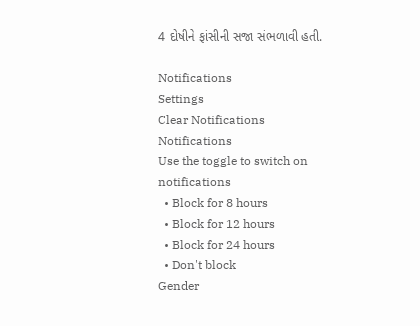4 દોષીને ફાંસીની સજા સંભળાવી હતી.

Notifications
Settings
Clear Notifications
Notifications
Use the toggle to switch on notifications
  • Block for 8 hours
  • Block for 12 hours
  • Block for 24 hours
  • Don't block
Gender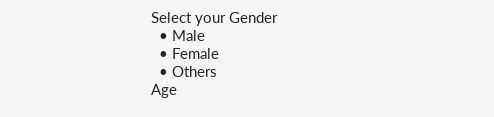Select your Gender
  • Male
  • Female
  • Others
Age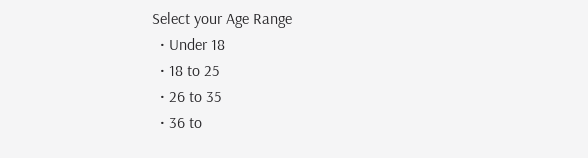Select your Age Range
  • Under 18
  • 18 to 25
  • 26 to 35
  • 36 to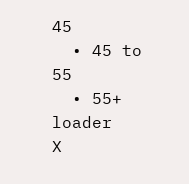45
  • 45 to 55
  • 55+
loader
X